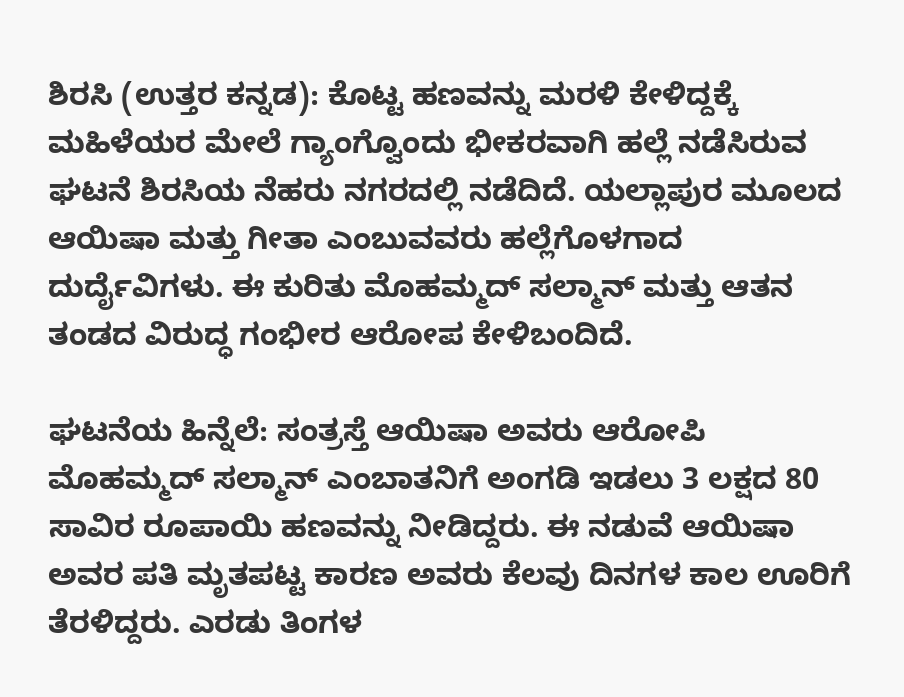ಶಿರಸಿ (ಉತ್ತರ ಕನ್ನಡ): ಕೊಟ್ಟ ಹಣವನ್ನು ಮರಳಿ ಕೇಳಿದ್ದಕ್ಕೆ ಮಹಿಳೆಯರ ಮೇಲೆ ಗ್ಯಾಂಗ್ವೊಂದು ಭೀಕರವಾಗಿ ಹಲ್ಲೆ ನಡೆಸಿರುವ ಘಟನೆ ಶಿರಸಿಯ ನೆಹರು ನಗರದಲ್ಲಿ ನಡೆದಿದೆ. ಯಲ್ಲಾಪುರ ಮೂಲದ ಆಯಿಷಾ ಮತ್ತು ಗೀತಾ ಎಂಬುವವರು ಹಲ್ಲೆಗೊಳಗಾದ ದುರ್ದೈವಿಗಳು. ಈ ಕುರಿತು ಮೊಹಮ್ಮದ್ ಸಲ್ಮಾನ್ ಮತ್ತು ಆತನ ತಂಡದ ವಿರುದ್ಧ ಗಂಭೀರ ಆರೋಪ ಕೇಳಿಬಂದಿದೆ.

ಘಟನೆಯ ಹಿನ್ನೆಲೆ: ಸಂತ್ರಸ್ತೆ ಆಯಿಷಾ ಅವರು ಆರೋಪಿ ಮೊಹಮ್ಮದ್ ಸಲ್ಮಾನ್ ಎಂಬಾತನಿಗೆ ಅಂಗಡಿ ಇಡಲು 3 ಲಕ್ಷದ 80 ಸಾವಿರ ರೂಪಾಯಿ ಹಣವನ್ನು ನೀಡಿದ್ದರು. ಈ ನಡುವೆ ಆಯಿಷಾ ಅವರ ಪತಿ ಮೃತಪಟ್ಟ ಕಾರಣ ಅವರು ಕೆಲವು ದಿನಗಳ ಕಾಲ ಊರಿಗೆ ತೆರಳಿದ್ದರು. ಎರಡು ತಿಂಗಳ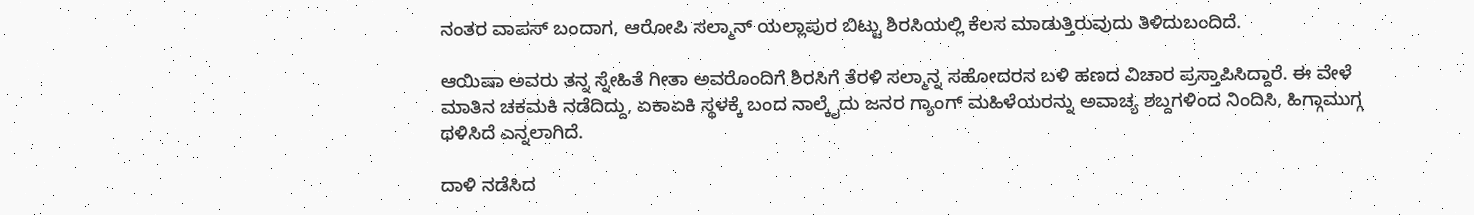ನಂತರ ವಾಪಸ್ ಬಂದಾಗ, ಆರೋಪಿ ಸಲ್ಮಾನ್ ಯಲ್ಲಾಪುರ ಬಿಟ್ಟು ಶಿರಸಿಯಲ್ಲಿ ಕೆಲಸ ಮಾಡುತ್ತಿರುವುದು ತಿಳಿದುಬಂದಿದೆ.

ಆಯಿಷಾ ಅವರು ತನ್ನ ಸ್ನೇಹಿತೆ ಗೀತಾ ಅವರೊಂದಿಗೆ ಶಿರಸಿಗೆ ತೆರಳಿ ಸಲ್ಮಾನ್ನ ಸಹೋದರನ ಬಳಿ ಹಣದ ವಿಚಾರ ಪ್ರಸ್ತಾಪಿಸಿದ್ದಾರೆ. ಈ ವೇಳೆ ಮಾತಿನ ಚಕಮಕಿ ನಡೆದಿದ್ದು, ಏಕಾಏಕಿ ಸ್ಥಳಕ್ಕೆ ಬಂದ ನಾಲ್ಕೈದು ಜನರ ಗ್ಯಾಂಗ್ ಮಹಿಳೆಯರನ್ನು ಅವಾಚ್ಯ ಶಬ್ದಗಳಿಂದ ನಿಂದಿಸಿ, ಹಿಗ್ಗಾಮುಗ್ಗ ಥಳಿಸಿದೆ ಎನ್ನಲಾಗಿದೆ.

ದಾಳಿ ನಡೆಸಿದ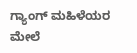ಗ್ಯಾಂಗ್ ಮಹಿಳೆಯರ ಮೇಲೆ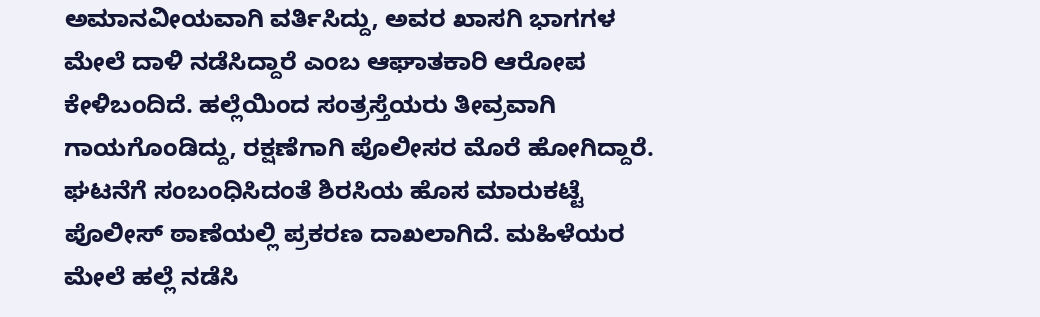ಅಮಾನವೀಯವಾಗಿ ವರ್ತಿಸಿದ್ದು, ಅವರ ಖಾಸಗಿ ಭಾಗಗಳ ಮೇಲೆ ದಾಳಿ ನಡೆಸಿದ್ದಾರೆ ಎಂಬ ಆಘಾತಕಾರಿ ಆರೋಪ ಕೇಳಿಬಂದಿದೆ. ಹಲ್ಲೆಯಿಂದ ಸಂತ್ರಸ್ತೆಯರು ತೀವ್ರವಾಗಿ ಗಾಯಗೊಂಡಿದ್ದು, ರಕ್ಷಣೆಗಾಗಿ ಪೊಲೀಸರ ಮೊರೆ ಹೋಗಿದ್ದಾರೆ. ಘಟನೆಗೆ ಸಂಬಂಧಿಸಿದಂತೆ ಶಿರಸಿಯ ಹೊಸ ಮಾರುಕಟ್ಟೆ ಪೊಲೀಸ್ ಠಾಣೆಯಲ್ಲಿ ಪ್ರಕರಣ ದಾಖಲಾಗಿದೆ. ಮಹಿಳೆಯರ ಮೇಲೆ ಹಲ್ಲೆ ನಡೆಸಿ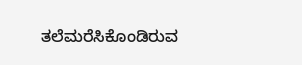ತಲೆಮರೆಸಿಕೊಂಡಿರುವ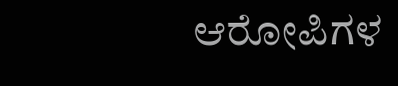ಆರೋಪಿಗಳ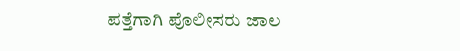ಪತ್ತೆಗಾಗಿ ಪೊಲೀಸರು ಜಾಲ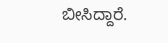ಬೀಸಿದ್ದಾರೆ.